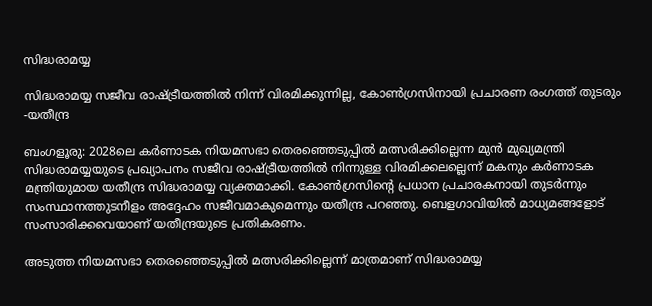സിദ്ധരാമയ്യ

സിദ്ധരാമയ്യ സജീവ രാഷ്ട്രീയത്തിൽ നിന്ന് വിരമിക്കുന്നില്ല, കോൺഗ്രസിനായി പ്രചാരണ രംഗത്ത് തുടരും -യതീന്ദ്ര

ബംഗളൂരു: 2028ലെ കർണാടക നിയമസഭാ തെരഞ്ഞെടുപ്പിൽ മത്സരിക്കില്ലെന്ന മുൻ മുഖ്യമന്ത്രി സിദ്ധരാമയ്യയുടെ പ്രഖ്യാപനം സജീവ രാഷ്ട്രീയത്തിൽ നിന്നുള്ള വിരമിക്കലല്ലെന്ന് മകനും കർണാടക മന്ത്രിയുമായ യതീന്ദ്ര സിദ്ധരാമയ്യ വ്യക്തമാക്കി. കോൺഗ്രസിന്റെ പ്രധാന പ്രചാരകനായി തുടർന്നും സംസ്ഥാനത്തുടനീളം അദ്ദേഹം സജീവമാകുമെന്നും യതീന്ദ്ര പറഞ്ഞു. ബെളഗാവിയിൽ മാധ്യമങ്ങളോട് സംസാരിക്കവെയാണ് യതീന്ദ്രയുടെ പ്രതികരണം.

അടുത്ത നിയമസഭാ തെരഞ്ഞെടുപ്പിൽ മത്സരിക്കില്ലെന്ന് മാത്രമാണ് സിദ്ധരാമയ്യ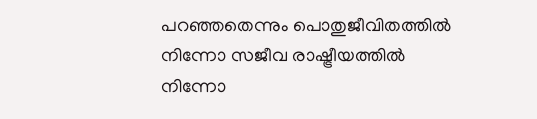പറഞ്ഞതെന്നും പൊതുജീവിതത്തിൽ നിന്നോ സജീവ രാഷ്ട്രീയത്തിൽ നിന്നോ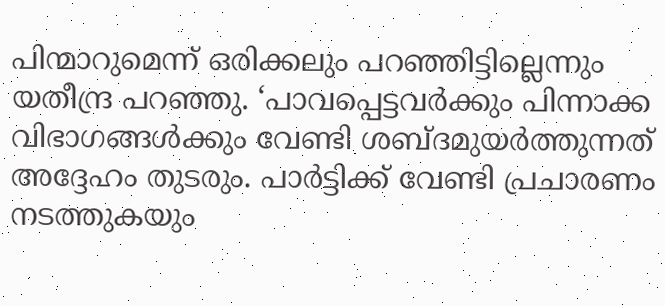പിന്മാറുമെന്ന് ഒരിക്കലും പറഞ്ഞിട്ടില്ലെന്നും യതീന്ദ്ര പറഞ്ഞു. ‘പാവപ്പെട്ടവർക്കും പിന്നാക്ക വിഭാഗങ്ങൾക്കും വേണ്ടി ശബ്ദമുയർത്തുന്നത് അദ്ദേഹം തുടരും. പാർട്ടിക്ക് വേണ്ടി പ്രചാരണം നടത്തുകയും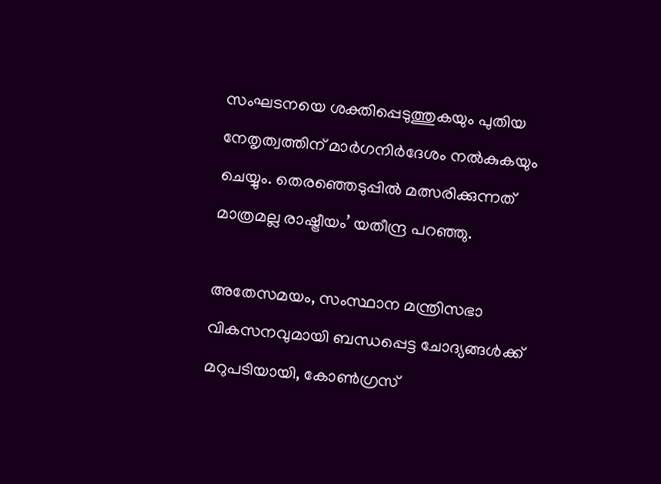സംഘടനയെ ശക്തിപ്പെടുത്തുകയും പുതിയ നേതൃത്വത്തിന് മാർഗനിർദേശം നൽകുകയും ചെയ്യും. തെരഞ്ഞെടുപ്പിൽ മത്സരിക്കുന്നത് മാത്രമല്ല രാഷ്ട്രീയം’ യതീന്ദ്ര പറഞ്ഞു.

അതേസമയം, സംസ്ഥാന മന്ത്രിസഭാ വികസനവുമായി ബന്ധപ്പെട്ട ചോദ്യങ്ങൾക്ക് മറുപടിയായി, കോൺഗ്രസ്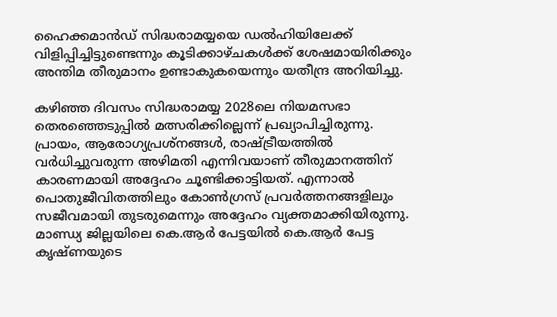ഹൈക്കമാൻഡ് സിദ്ധരാമയ്യയെ ഡൽഹിയിലേക്ക് വിളിപ്പിച്ചിട്ടുണ്ടെന്നും കൂടിക്കാഴ്ചകൾക്ക് ശേഷമായിരിക്കും അന്തിമ തീരുമാനം ഉണ്ടാകുകയെന്നും യതീന്ദ്ര അറിയിച്ചു.

കഴിഞ്ഞ ദിവസം സിദ്ധരാമയ്യ 2028ലെ നിയമസഭാ തെരഞ്ഞെടുപ്പിൽ മത്സരിക്കില്ലെന്ന് പ്രഖ്യാപിച്ചിരുന്നു. പ്രായം, ആരോഗ്യപ്രശ്നങ്ങൾ, രാഷ്ട്രീയത്തിൽ വർധിച്ചുവരുന്ന അഴിമതി എന്നിവയാണ് തീരുമാനത്തിന് കാരണമായി അദ്ദേഹം ചൂണ്ടിക്കാട്ടിയത്. എന്നാൽ പൊതുജീവിതത്തിലും കോൺഗ്രസ് പ്രവർത്തനങ്ങളിലും സജീവമായി തുടരുമെന്നും അദ്ദേഹം വ്യക്തമാക്കിയിരുന്നു. മാണ്ഡ്യ ജില്ലയിലെ കെ.ആർ പേട്ടയിൽ കെ.ആർ പേട്ട കൃഷ്ണയുടെ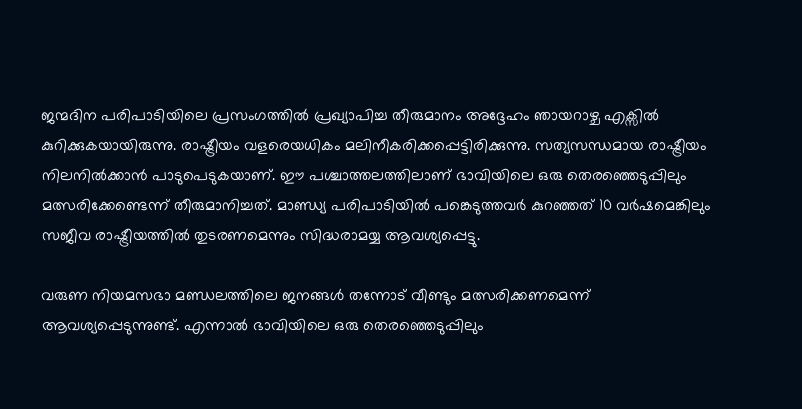ജന്മദിന പരിപാടിയിലെ പ്രസംഗത്തിൽ പ്രഖ്യാപിച്ച തീരുമാനം അദ്ദേഹം ഞായറാഴ്ച എക്സിൽ കുറിക്കുകയായിരുന്നു. രാഷ്ട്രീയം വളരെയധികം മലിനീകരിക്കപ്പെട്ടിരിക്കുന്നു. സത്യസന്ധമായ രാഷ്ട്രീയം നിലനിൽക്കാൻ പാടുപെടുകയാണ്. ഈ പശ്ചാത്തലത്തിലാണ് ഭാവിയിലെ ഒരു തെരഞ്ഞെടുപ്പിലും മത്സരിക്കേണ്ടെന്ന് തീരുമാനിച്ചത്. മാണ്ഡ്യ പരിപാടിയിൽ പങ്കെടുത്തവർ കുറഞ്ഞത് 10 വർഷമെങ്കിലും സജീവ രാഷ്ട്രീയത്തിൽ തുടരണമെന്നും സിദ്ധരാമയ്യ ആവശ്യപ്പെട്ടു.

വരുണ നിയമസഭാ മണ്ഡലത്തിലെ ജനങ്ങൾ തന്നോട് വീണ്ടും മത്സരിക്കണമെന്ന് ആവശ്യപ്പെടുന്നുണ്ട്. എന്നാൽ ഭാവിയിലെ ഒരു തെരഞ്ഞെടുപ്പിലും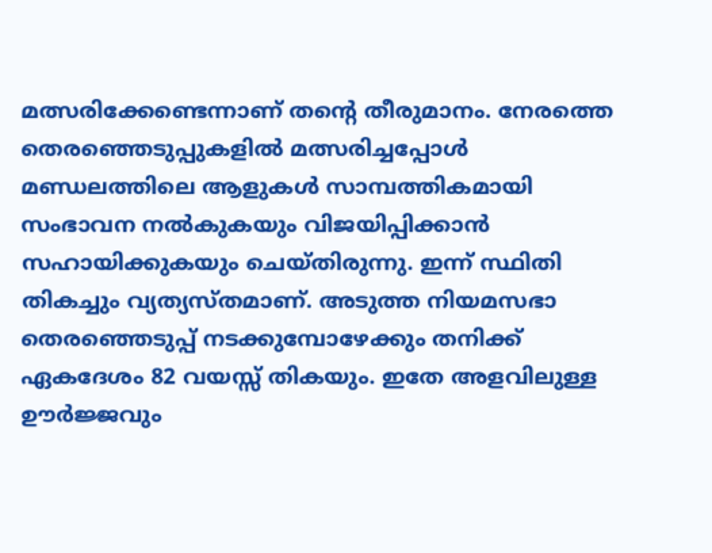മത്സരിക്കേണ്ടെന്നാണ് തന്റെ തീരുമാനം. നേരത്തെ തെരഞ്ഞെടുപ്പുകളിൽ മത്സരിച്ചപ്പോൾ മണ്ഡലത്തിലെ ആളുകൾ സാമ്പത്തികമായി സംഭാവന നൽകുകയും വിജയിപ്പിക്കാൻ സഹായിക്കുകയും ചെയ്തിരുന്നു. ഇന്ന് സ്ഥിതി തികച്ചും വ്യത്യസ്തമാണ്. അടുത്ത നിയമസഭാ തെരഞ്ഞെടുപ്പ് നടക്കുമ്പോഴേക്കും തനിക്ക് ഏകദേശം 82 വയസ്സ് തികയും. ഇതേ അളവിലുള്ള ഊർജ്ജവും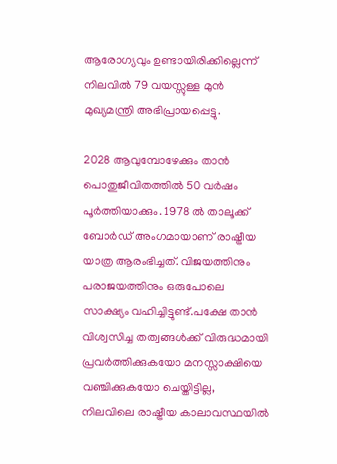ആരോഗ്യവും ഉണ്ടായിരിക്കില്ലെന്ന് നിലവിൽ 79 വയസ്സുള്ള മുൻ മുഖ്യമന്ത്രി അഭിപ്രായപ്പെട്ടു.

2028 ആവുമ്പോഴേക്കും താൻ പൊതുജീവിതത്തിൽ 50 വർഷം പൂർത്തിയാക്കും. 1978 ൽ താലൂക്ക് ബോർഡ് അംഗമായാണ് രാഷ്ട്രീയ യാത്ര ആരംഭിച്ചത്. വിജയത്തിനും പരാജയത്തിനും ഒരുപോലെ സാക്ഷ്യം വഹിച്ചിട്ടുണ്ട്.പക്ഷേ താൻ വിശ്വസിച്ച തത്വങ്ങൾക്ക് വിരുദ്ധമായി പ്രവർത്തിക്കുകയോ മനസ്സാക്ഷിയെ വഞ്ചിക്കുകയോ ചെയ്തിട്ടില്ല, നിലവിലെ രാഷ്ട്രീയ കാലാവസ്ഥയിൽ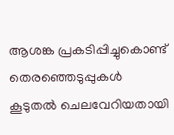ആശങ്ക പ്രകടിപ്പിച്ചുകൊണ്ട് തെരഞ്ഞെടുപ്പുകൾ കൂടുതൽ ചെലവേറിയതായി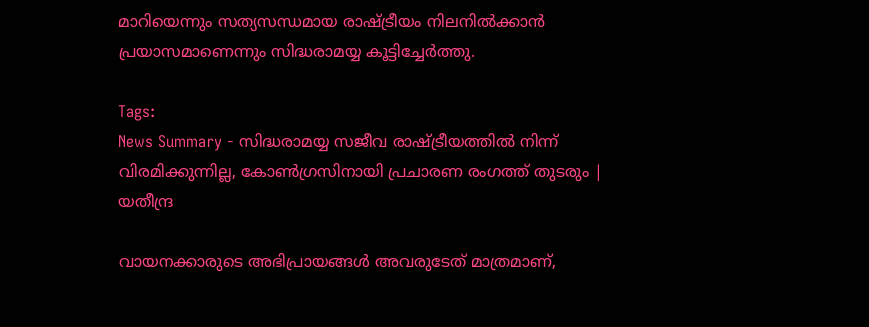മാറിയെന്നും സത്യസന്ധമായ രാഷ്ട്രീയം നിലനിൽക്കാൻ പ്രയാസമാണെന്നും സിദ്ധരാമയ്യ കൂട്ടിച്ചേർത്തു.

Tags:
News Summary - സിദ്ധരാമയ്യ സജീവ രാഷ്ട്രീയത്തിൽ നിന്ന് വിരമിക്കുന്നില്ല, കോൺഗ്രസിനായി പ്രചാരണ രംഗത്ത് തുടരും | യതീന്ദ്ര

വായനക്കാരുടെ അഭിപ്രായങ്ങള്‍ അവരുടേത് മാത്രമാണ്,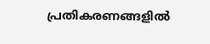പ്രതികരണങ്ങളിൽ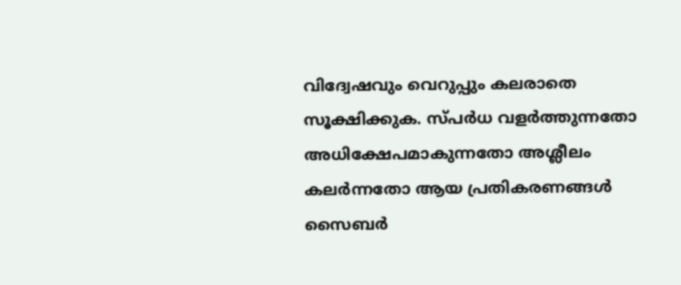വിദ്വേഷവും വെറുപ്പും കലരാതെ സൂക്ഷിക്കുക. സ്പർധ വളർത്തുന്നതോ അധിക്ഷേപമാകുന്നതോ അശ്ലീലം കലർന്നതോ ആയ പ്രതികരണങ്ങൾ സൈബർ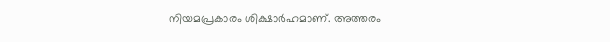നിയമപ്രകാരം ശിക്ഷാർഹമാണ്. അത്തരം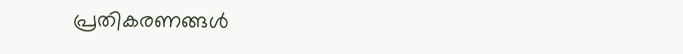പ്രതികരണങ്ങൾ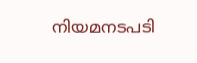നിയമനടപടി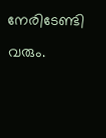നേരിടേണ്ടി വരും.